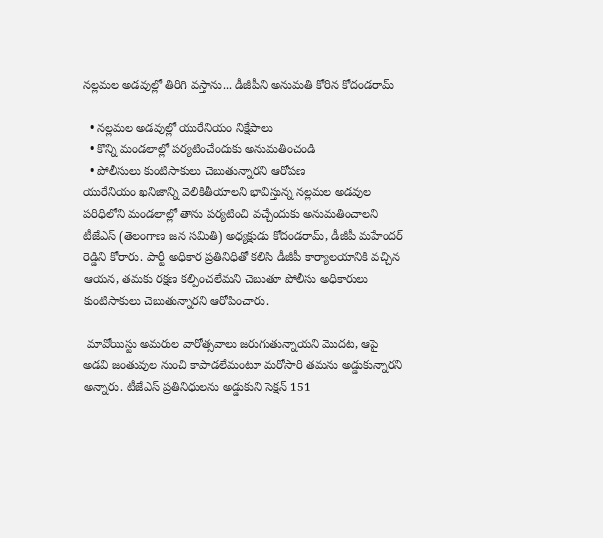నల్లమల అడవుల్లో తిరిగి వస్తాను... డీజీపీని అనుమతి కోరిన కోదండరామ్

  • నల్లమల అడవుల్లో యురేనియం నిక్షేపాలు
  • కొన్ని మండలాల్లో పర్యటించేందుకు అనుమతించండి
  • పోలీసులు కుంటిసాకులు చెబుతున్నారని ఆరోపణ
యురేనియం ఖనిజాన్ని వెలికితీయాలని భావిస్తున్న నల్లమల అడవుల పరిధిలోని మండలాల్లో తాను పర్యటించి వచ్చేందుకు అనుమతించాలని టీజేఎస్ (తెలంగాణ జన సమితి) అధ్యక్షుడు కోదండరామ్, డీజీపీ మహేందర్ రెడ్డిని కోరారు. పార్టీ అధికార ప్రతినిధితో కలిసి డీజీపీ కార్యాలయానికి వచ్చిన ఆయన, తమకు రక్షణ కల్పించలేమని చెబుతూ పోలీసు అధికారులు కుంటిసాకులు చెబుతున్నారని ఆరోపించారు.

 మావోయిస్టు అమరుల వారోత్సవాలు జరుగుతున్నాయని మొదట, ఆపై అడవి జంతువుల నుంచి కాపాడలేమంటూ మరోసారి తమను అడ్డుకున్నారని అన్నారు. టీజేఎస్ ప్రతినిధులను అడ్డుకుని సెక్షన్‌ 151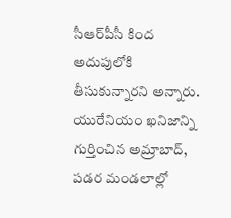సీఆర్‌పీసీ కింద అదుపులోకి తీసుకున్నారని అన్నారు. యురేనియం ఖనిజాన్ని గుర్తించిన అమ్రాబాద్, పడర మండలాల్లో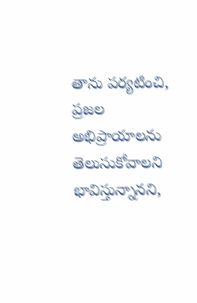తాను పర్యటించి, ప్రజల అభిప్రాయాలను తెలుసుకోవాలని భావిస్తున్నానని,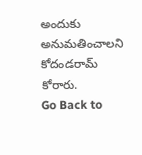అందుకు అనుమతించాలని కోదండరామ్ కోరారు.
Go Back to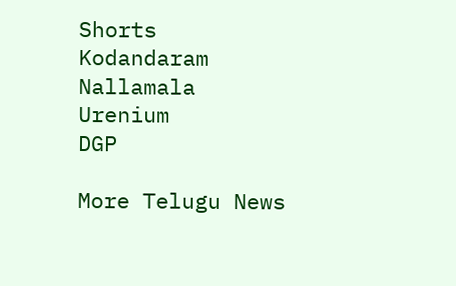Shorts
Kodandaram
Nallamala
Urenium
DGP

More Telugu News